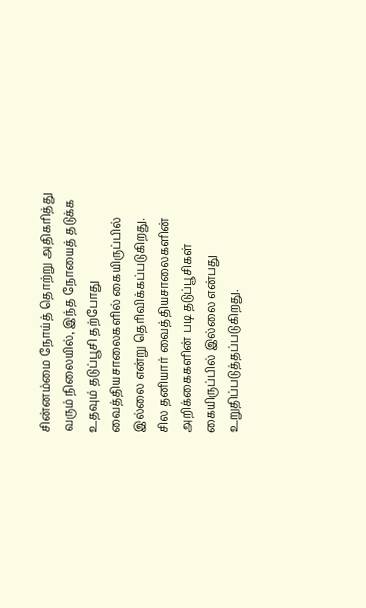சின்னம்மை நோய்த் தொற்று அதிகரித்து வரும் நிலையில், இந்த நோயைத் தடுக்க உதவும் தடுப்பூசி தற்போது வைத்தியசாலைகளில் கையிருப்பில் இல்லை என்று தெரிவிக்கப்படுகிறது.
சில தனியார் வைத்தியசாலைகளின் அறிக்கைகளின் படி தடுப்பூசிகள் கையிருப்பில் இல்லை என்பது உறுதிப்படுத்தப்படுகிறது.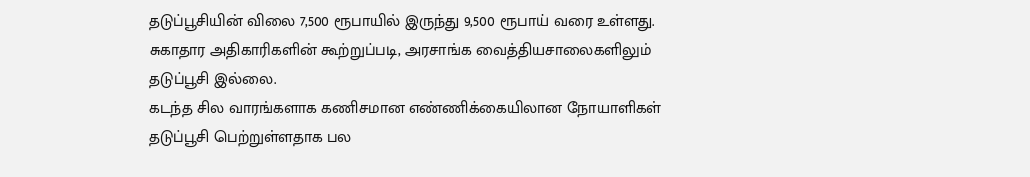தடுப்பூசியின் விலை 7,500 ரூபாயில் இருந்து 9,500 ரூபாய் வரை உள்ளது.
சுகாதார அதிகாரிகளின் கூற்றுப்படி, அரசாங்க வைத்தியசாலைகளிலும் தடுப்பூசி இல்லை.
கடந்த சில வாரங்களாக கணிசமான எண்ணிக்கையிலான நோயாளிகள் தடுப்பூசி பெற்றுள்ளதாக பல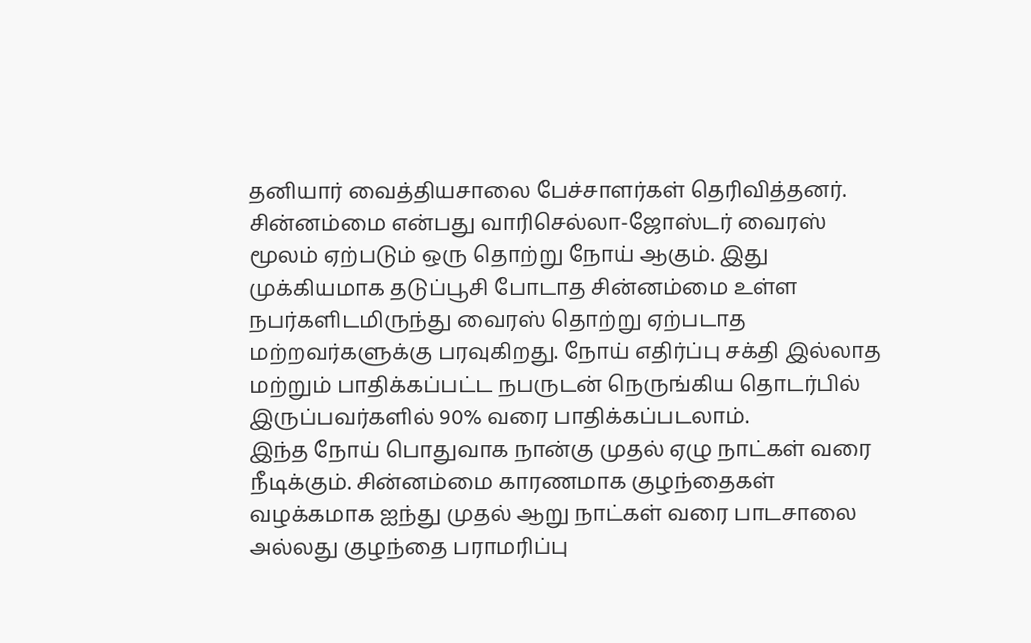தனியார் வைத்தியசாலை பேச்சாளர்கள் தெரிவித்தனர்.
சின்னம்மை என்பது வாரிசெல்லா-ஜோஸ்டர் வைரஸ் மூலம் ஏற்படும் ஒரு தொற்று நோய் ஆகும். இது முக்கியமாக தடுப்பூசி போடாத சின்னம்மை உள்ள நபர்களிடமிருந்து வைரஸ் தொற்று ஏற்படாத மற்றவர்களுக்கு பரவுகிறது. நோய் எதிர்ப்பு சக்தி இல்லாத மற்றும் பாதிக்கப்பட்ட நபருடன் நெருங்கிய தொடர்பில் இருப்பவர்களில் 90% வரை பாதிக்கப்படலாம்.
இந்த நோய் பொதுவாக நான்கு முதல் ஏழு நாட்கள் வரை நீடிக்கும். சின்னம்மை காரணமாக குழந்தைகள் வழக்கமாக ஐந்து முதல் ஆறு நாட்கள் வரை பாடசாலை அல்லது குழந்தை பராமரிப்பு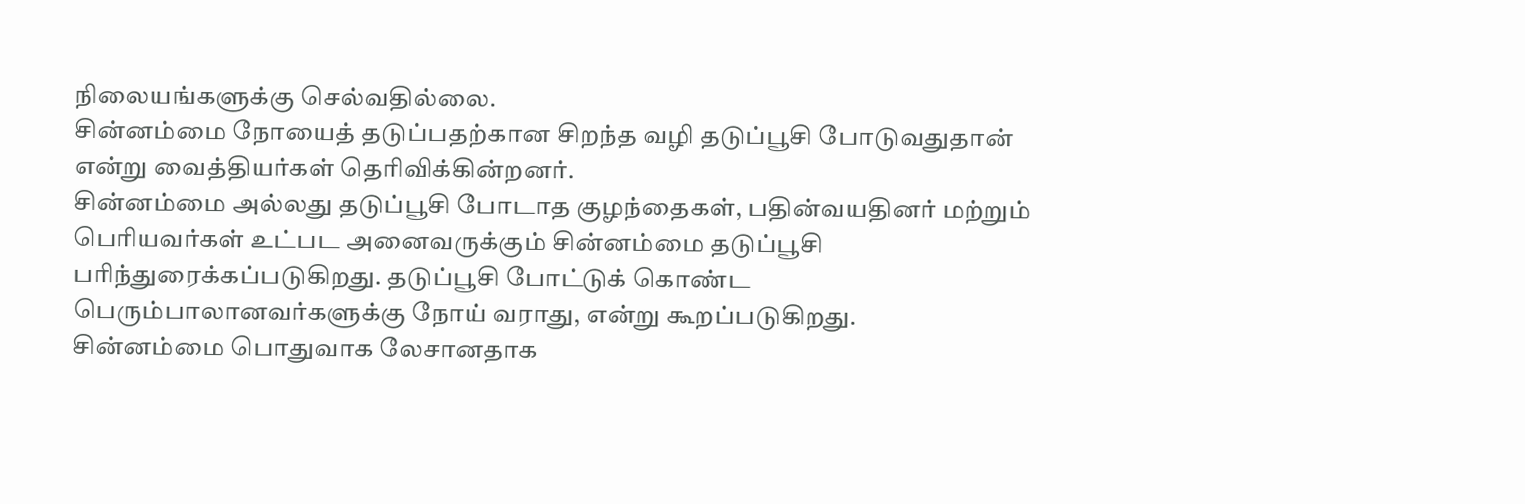நிலையங்களுக்கு செல்வதில்லை.
சின்னம்மை நோயைத் தடுப்பதற்கான சிறந்த வழி தடுப்பூசி போடுவதுதான் என்று வைத்தியர்கள் தெரிவிக்கின்றனர்.
சின்னம்மை அல்லது தடுப்பூசி போடாத குழந்தைகள், பதின்வயதினர் மற்றும் பெரியவர்கள் உட்பட அனைவருக்கும் சின்னம்மை தடுப்பூசி பரிந்துரைக்கப்படுகிறது. தடுப்பூசி போட்டுக் கொண்ட பெரும்பாலானவர்களுக்கு நோய் வராது, என்று கூறப்படுகிறது.
சின்னம்மை பொதுவாக லேசானதாக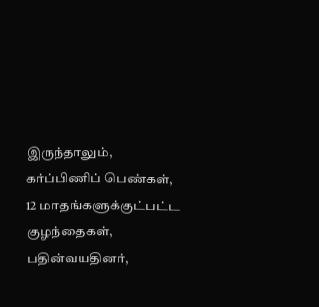இருந்தாலும், கர்ப்பிணிப் பெண்கள், 12 மாதங்களுக்குட்பட்ட குழந்தைகள், பதின்வயதினர்,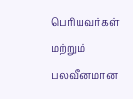பெரியவர்கள் மற்றும் பலவீனமான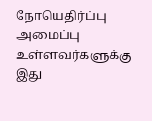நோயெதிர்ப்பு அமைப்பு உள்ளவர்களுக்கு இது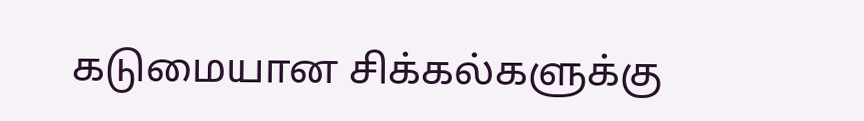கடுமையான சிக்கல்களுக்கு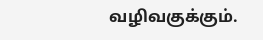வழிவகுக்கும்.